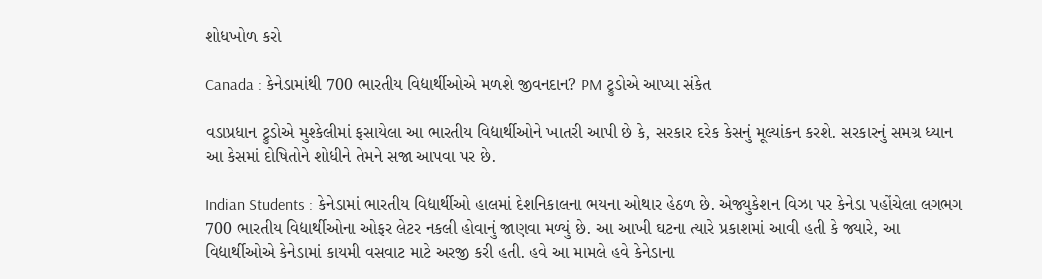શોધખોળ કરો

Canada : કેનેડામાંથી 700 ભારતીય વિદ્યાર્થીઓએ મળશે જીવનદાન? PM ટ્રુડોએ આપ્યા સંકેત

વડાપ્રધાન ટ્રુડોએ મુશ્કેલીમાં ફસાયેલા આ ભારતીય વિદ્યાર્થીઓને ખાતરી આપી છે કે, સરકાર દરેક કેસનું મૂલ્યાંકન કરશે. સરકારનું સમગ્ર ધ્યાન આ કેસમાં દોષિતોને શોધીને તેમને સજા આપવા પર છે.

Indian Students : કેનેડામાં ભારતીય વિદ્યાર્થીઓ હાલમાં દેશનિકાલના ભયના ઓથાર હેઠળ છે. એજ્યુકેશન વિઝા પર કેનેડા પહોંચેલા લગભગ 700 ભારતીય વિદ્યાર્થીઓના ઓફર લેટર નકલી હોવાનું જાણવા મળ્યું છે. આ આખી ઘટના ત્યારે પ્રકાશમાં આવી હતી કે જ્યારે, આ વિદ્યાર્થીઓએ કેનેડામાં કાયમી વસવાટ માટે અરજી કરી હતી. હવે આ મામલે હવે કેનેડાના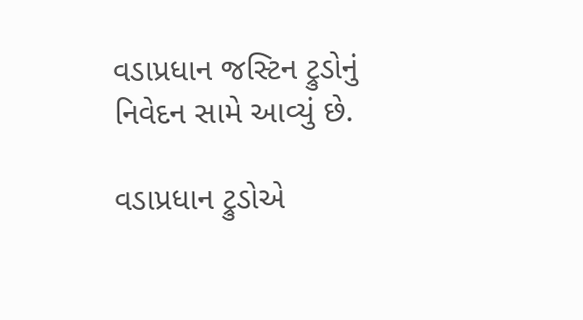વડાપ્રધાન જસ્ટિન ટ્રુડોનું નિવેદન સામે આવ્યું છે.

વડાપ્રધાન ટ્રુડોએ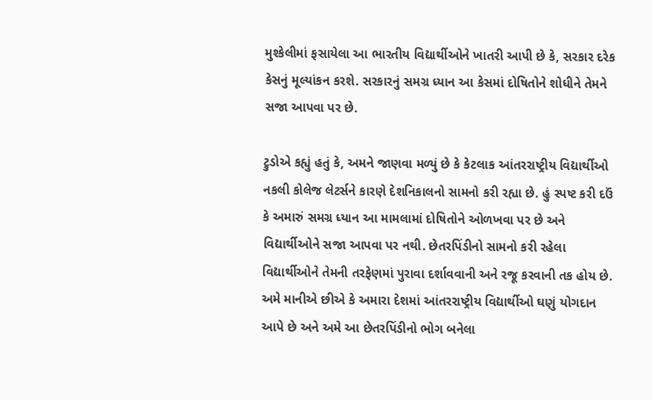મુશ્કેલીમાં ફસાયેલા આ ભારતીય વિદ્યાર્થીઓને ખાતરી આપી છે કે, સરકાર દરેક કેસનું મૂલ્યાંકન કરશે. સરકારનું સમગ્ર ધ્યાન આ કેસમાં દોષિતોને શોધીને તેમને સજા આપવા પર છે.

ટ્રુડોએ કહ્યું હતું કે, અમને જાણવા મળ્યું છે કે કેટલાક આંતરરાષ્ટ્રીય વિદ્યાર્થીઓ નકલી કોલેજ લેટર્સને કારણે દેશનિકાલનો સામનો કરી રહ્યા છે. હું સ્પષ્ટ કરી દઉં કે અમારું સમગ્ર ધ્યાન આ મામલામાં દોષિતોને ઓળખવા પર છે અને વિદ્યાર્થીઓને સજા આપવા પર નથી. છેતરપિંડીનો સામનો કરી રહેલા વિદ્યાર્થીઓને તેમની તરફેણમાં પુરાવા દર્શાવવાની અને રજૂ કરવાની તક હોય છે. અમે માનીએ છીએ કે અમારા દેશમાં આંતરરાષ્ટ્રીય વિદ્યાર્થીઓ ઘણું યોગદાન આપે છે અને અમે આ છેતરપિંડીનો ભોગ બનેલા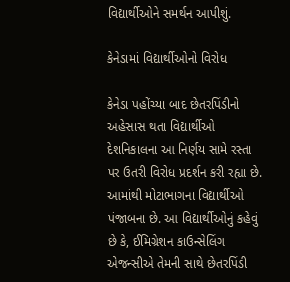વિદ્યાર્થીઓને સમર્થન આપીશું.

કેનેડામાં વિદ્યાર્થીઓનો વિરોધ

કેનેડા પહોંચ્યા બાદ છેતરપિંડીનો અહેસાસ થતા વિદ્યાર્થીઓ દેશનિકાલના આ નિર્ણય સામે રસ્તા પર ઉતરી વિરોધ પ્રદર્શન કરી રહ્યા છે. આમાંથી મોટાભાગના વિદ્યાર્થીઓ પંજાબના છે. આ વિદ્યાર્થીઓનું કહેવું છે કે, ઈમિગ્રેશન કાઉન્સેલિંગ એજન્સીએ તેમની સાથે છેતરપિંડી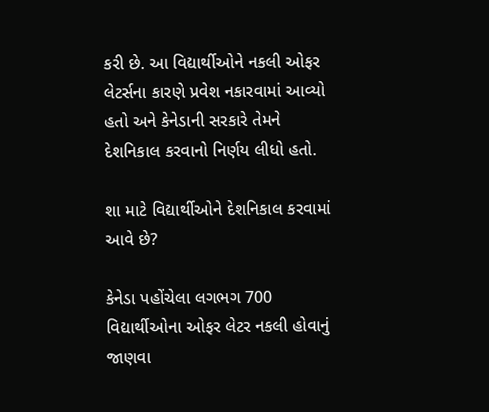કરી છે. આ વિદ્યાર્થીઓને નકલી ઓફર લેટર્સના કારણે પ્રવેશ નકારવામાં આવ્યો હતો અને કેનેડાની સરકારે તેમને દેશનિકાલ કરવાનો નિર્ણય લીધો હતો.

શા માટે વિદ્યાર્થીઓને દેશનિકાલ કરવામાં આવે છે?

કેનેડા પહોંચેલા લગભગ 700 વિદ્યાર્થીઓના ઓફર લેટર નકલી હોવાનું જાણવા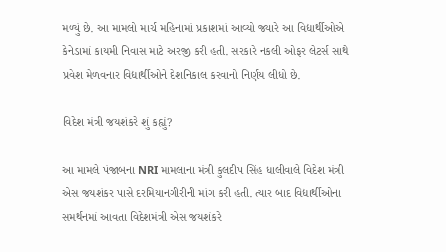મળ્યું છે. આ મામલો માર્ચ મહિનામાં પ્રકાશમાં આવ્યો જ્યારે આ વિદ્યાર્થીઓએ કેનેડામાં કાયમી નિવાસ માટે અરજી કરી હતી. સરકારે નકલી ઓફર લેટર્સ સાથે પ્રવેશ મેળવનાર વિદ્યાર્થીઓને દેશનિકાલ કરવાનો નિર્ણય લીધો છે.

વિદેશ મંત્રી જયશંકરે શું કહ્યું?

આ મામલે પંજાબના NRI મામલાના મંત્રી કુલદીપ સિંહ ધાલીવાલે વિદેશ મંત્રી એસ જયશંકર પાસે દરમિયાનગીરીની માંગ કરી હતી. ત્યાર બાદ વિદ્યાર્થીઓના સમર્થનમાં આવતા વિદેશમંત્રી એસ જયશંકરે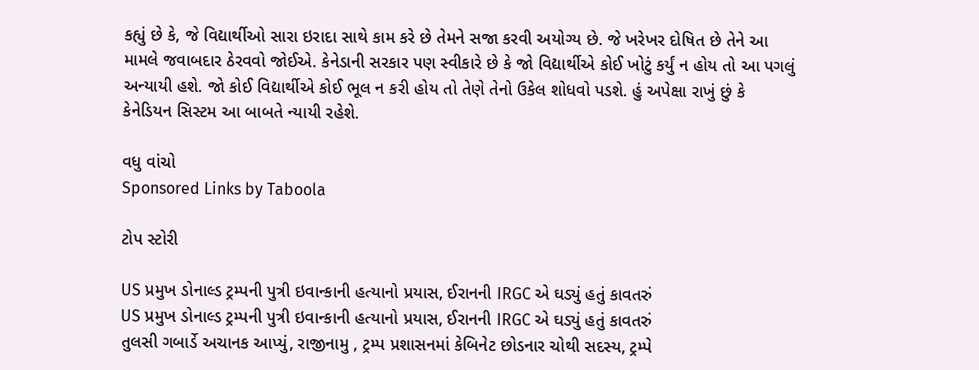કહ્યું છે કે, જે વિદ્યાર્થીઓ સારા ઇરાદા સાથે કામ કરે છે તેમને સજા કરવી અયોગ્ય છે. જે ખરેખર દોષિત છે તેને આ મામલે જવાબદાર ઠેરવવો જોઈએ. કેનેડાની સરકાર પણ સ્વીકારે છે કે જો વિદ્યાર્થીએ કોઈ ખોટું કર્યું ન હોય તો આ પગલું અન્યાયી હશે. જો કોઈ વિદ્યાર્થીએ કોઈ ભૂલ ન કરી હોય તો તેણે તેનો ઉકેલ શોધવો પડશે. હું અપેક્ષા રાખું છું કે કેનેડિયન સિસ્ટમ આ બાબતે ન્યાયી રહેશે.

વધુ વાંચો
Sponsored Links by Taboola

ટોપ સ્ટોરી

US પ્રમુખ ડોનાલ્ડ ટ્રમ્પની પુત્રી ઇવાન્કાની હત્યાનો પ્રયાસ, ઈરાનની IRGC એ ઘડ્યું હતું કાવતરું
US પ્રમુખ ડોનાલ્ડ ટ્રમ્પની પુત્રી ઇવાન્કાની હત્યાનો પ્રયાસ, ઈરાનની IRGC એ ઘડ્યું હતું કાવતરું
તુલસી ગબાર્ડે અચાનક આપ્યું, રાજીનામુ , ટ્રમ્પ પ્રશાસનમાં કેબિનેટ છોડનાર ચોથી સદસ્ય, ટ્રમ્પે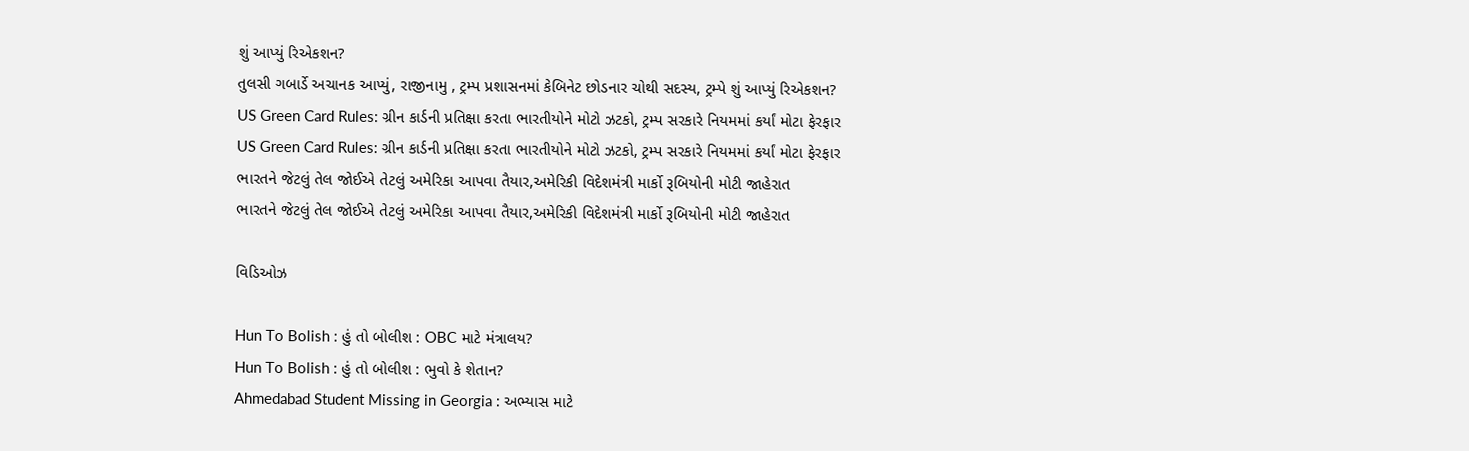શું આપ્યું રિએકશન?
તુલસી ગબાર્ડે અચાનક આપ્યું, રાજીનામુ , ટ્રમ્પ પ્રશાસનમાં કેબિનેટ છોડનાર ચોથી સદસ્ય, ટ્રમ્પે શું આપ્યું રિએકશન?
US Green Card Rules: ગ્રીન કાર્ડની પ્રતિક્ષા કરતા ભારતીયોને મોટો ઝટકો, ટ્રમ્પ સરકારે નિયમમાં કર્યાં મોટા ફેરફાર
US Green Card Rules: ગ્રીન કાર્ડની પ્રતિક્ષા કરતા ભારતીયોને મોટો ઝટકો, ટ્રમ્પ સરકારે નિયમમાં કર્યાં મોટા ફેરફાર
ભારતને જેટલું તેલ જોઈએ તેટલું અમેરિકા આપવા તૈયાર,અમેરિકી વિદેશમંત્રી માર્કો રૂબિયોની મોટી જાહેરાત
ભારતને જેટલું તેલ જોઈએ તેટલું અમેરિકા આપવા તૈયાર,અમેરિકી વિદેશમંત્રી માર્કો રૂબિયોની મોટી જાહેરાત

વિડિઓઝ

Hun To Bolish : હું તો બોલીશ : OBC માટે મંત્રાલય?
Hun To Bolish : હું તો બોલીશ : ભુવો કે શેતાન?
Ahmedabad Student Missing in Georgia : અભ્યાસ માટે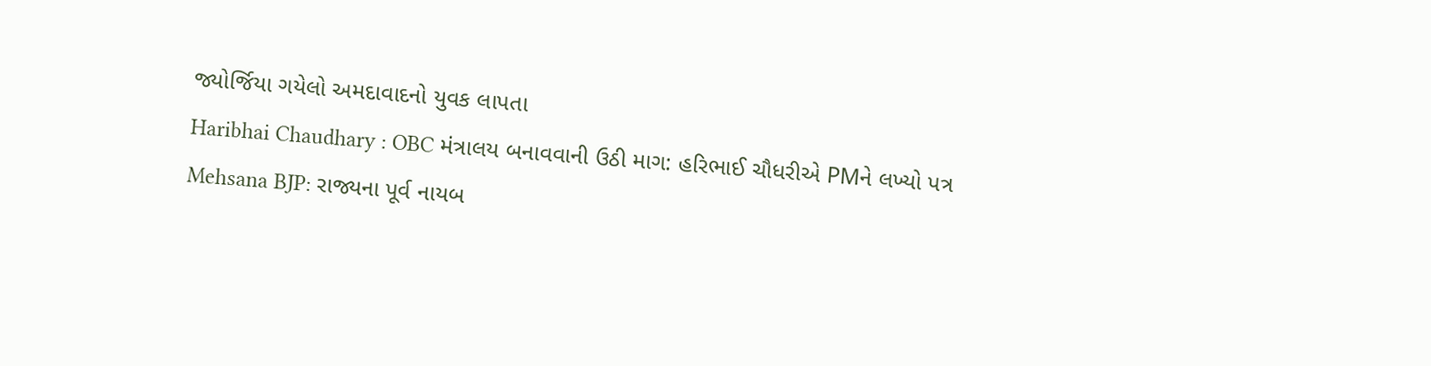જ્યોર્જિયા ગયેલો અમદાવાદનો યુવક લાપતા
Haribhai Chaudhary : OBC મંત્રાલય બનાવવાની ઉઠી માગ: હરિભાઈ ચૌધરીએ PMને લખ્યો પત્ર
Mehsana BJP: રાજ્યના પૂર્વ નાયબ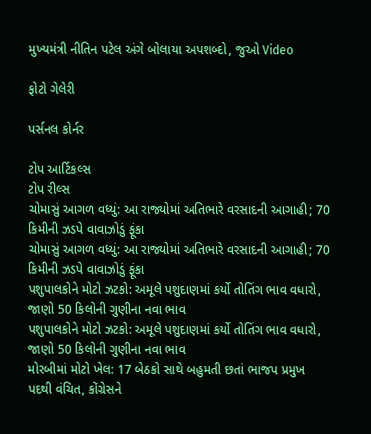મુખ્યમંત્રી નીતિન પટેલ અંગે બોલાયા અપશબ્દો, જુઓ Video

ફોટો ગેલેરી

પર્સનલ કોર્નર

ટોપ આર્ટિકલ્સ
ટોપ રીલ્સ
ચોમાસું આગળ વધ્યું: આ રાજ્યોમાં અતિભારે વરસાદની આગાહી; 70 કિમીની ઝડપે વાવાઝોડું ફૂંકા
ચોમાસું આગળ વધ્યું: આ રાજ્યોમાં અતિભારે વરસાદની આગાહી; 70 કિમીની ઝડપે વાવાઝોડું ફૂંકા
પશુપાલકોને મોટો ઝટકો: અમૂલે પશુદાણમાં કર્યો તોતિંગ ભાવ વધારો, જાણો 50 કિલોની ગુણીના નવા ભાવ
પશુપાલકોને મોટો ઝટકો: અમૂલે પશુદાણમાં કર્યો તોતિંગ ભાવ વધારો, જાણો 50 કિલોની ગુણીના નવા ભાવ
મોરબીમાં મોટો ખેલ: 17 બેઠકો સાથે બહુમતી છતાં ભાજપ પ્રમુખ પદથી વંચિત, કોંગ્રેસને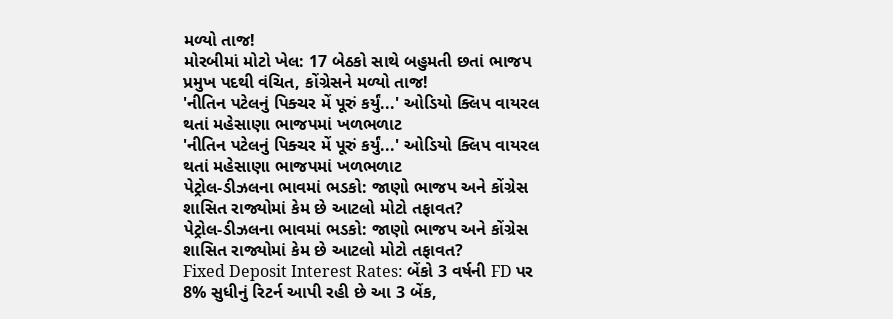મળ્યો તાજ!
મોરબીમાં મોટો ખેલ: 17 બેઠકો સાથે બહુમતી છતાં ભાજપ પ્રમુખ પદથી વંચિત, કોંગ્રેસને મળ્યો તાજ!
'નીતિન પટેલનું પિક્ચર મેં પૂરું કર્યું...' ઓડિયો ક્લિપ વાયરલ થતાં મહેસાણા ભાજપમાં ખળભળાટ
'નીતિન પટેલનું પિક્ચર મેં પૂરું કર્યું...' ઓડિયો ક્લિપ વાયરલ થતાં મહેસાણા ભાજપમાં ખળભળાટ
પેટ્રોલ-ડીઝલના ભાવમાં ભડકો: જાણો ભાજપ અને કોંગ્રેસ શાસિત રાજ્યોમાં કેમ છે આટલો મોટો તફાવત?
પેટ્રોલ-ડીઝલના ભાવમાં ભડકો: જાણો ભાજપ અને કોંગ્રેસ શાસિત રાજ્યોમાં કેમ છે આટલો મોટો તફાવત?
Fixed Deposit Interest Rates: બેંકો 3 વર્ષની FD પર 8% સુધીનું રિટર્ન આપી રહી છે આ 3 બેંક,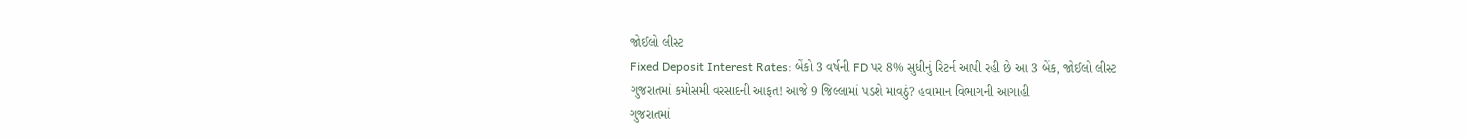જોઈલો લીસ્ટ
Fixed Deposit Interest Rates: બેંકો 3 વર્ષની FD પર 8% સુધીનું રિટર્ન આપી રહી છે આ 3 બેંક, જોઈલો લીસ્ટ
ગુજરાતમાં કમોસમી વરસાદની આફત! આજે 9 જિલ્લામાં પડશે માવઠું? હવામાન વિભાગની આગાહી
ગુજરાતમાં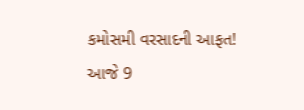કમોસમી વરસાદની આફત! આજે 9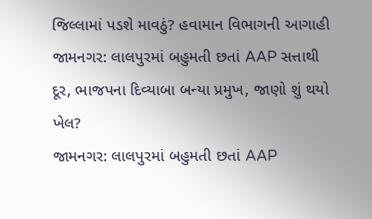જિલ્લામાં પડશે માવઠું? હવામાન વિભાગની આગાહી
જામનગર: લાલપુરમાં બહુમતી છતાં AAP સત્તાથી દૂર, ભાજપના દિવ્યાબા બન્યા પ્રમુખ, જાણો શું થયો ખેલ?
જામનગર: લાલપુરમાં બહુમતી છતાં AAP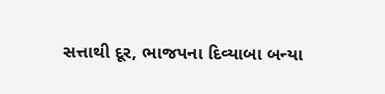સત્તાથી દૂર, ભાજપના દિવ્યાબા બન્યા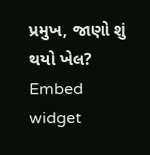પ્રમુખ, જાણો શું થયો ખેલ?
Embed widget